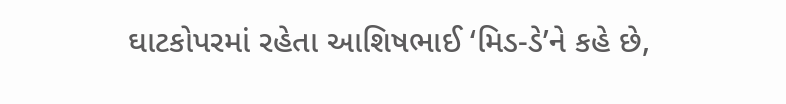ઘાટકોપરમાં રહેતા આશિષભાઈ ‘મિડ-ડે’ને કહે છે,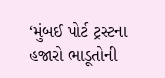‘મુંબઈ પોર્ટ ટ્રસ્ટના હજારો ભાડૂતોની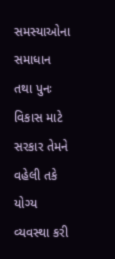સમસ્યાઓના સમાધાન તથા પુનઃ વિકાસ માટે સરકાર તેમને વહેલી તકે યોગ્ય વ્યવસ્થા કરી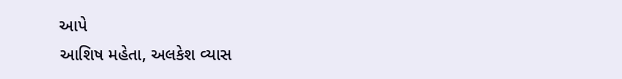આપે
આશિષ મહેતા, અલકેશ વ્યાસ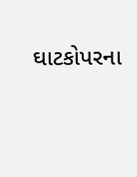ઘાટકોપરના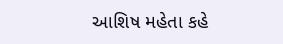આશિષ મહેતા કહે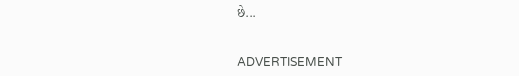છે...


ADVERTISEMENT